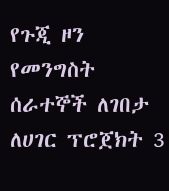የጉጂ ዞን የመንግስት ሰራተኞች ለገበታ ለሀገር ፕሮጀክት 3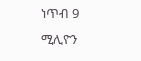ነጥብ 9 ሚሊዮን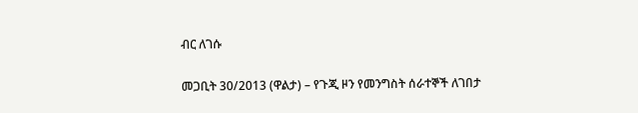ብር ለገሱ

መጋቢት 30/2013 (ዋልታ) – የጉጂ ዞን የመንግስት ሰራተኞች ለገበታ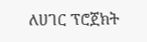ለሀገር ፕሮጀክት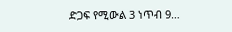ድጋፍ የሚውል 3 ነጥብ 9…